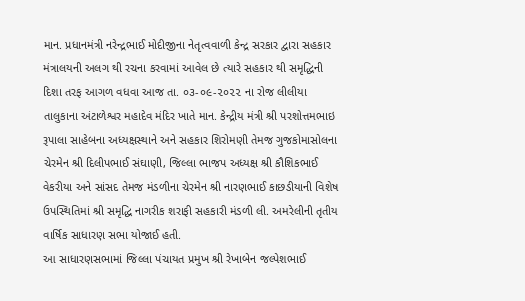માન. પ્રધાનમંત્રી નરેન્દ્રભાઈ મોદીજીના નેતૃત્વવાળી કેન્દ્ર સરકાર દ્વારા સહકાર મંત્રાલયની અલગ થી રચના કરવામાં આવેલ છે ત્યારે સહકાર થી સમૃદ્ધિની દિશા તરફ આગળ વધવા આજ તા. ૦૩-૦૯-૨૦૨૨ ના રોજ લીલીયા તાલુકાના અંટાળેશ્વર મહાદેવ મંદિર ખાતે માન. કેન્દ્રીય મંત્રી શ્રી પરશોત્તમભાઇ રૂપાલા સાહેબના અધ્યક્ષસ્થાને અને સહકાર શિરોમણી તેમજ ગુજકોમાસોલના ચેરમેન શ્રી દિલીપભાઈ સંઘાણી, જિલ્લા ભાજપ અધ્યક્ષ શ્રી કૌશિકભાઈ વેકરીયા અને સાંસદ તેમજ મંડળીના ચેરમેન શ્રી નારણભાઈ કાછડીયાની વિશેષ ઉપસ્થિતિમાં શ્રી સમૃદ્ધિ નાગરીક શરાફી સહકારી મંડળી લી. અમરેલીની તૃતીય વાર્ષિક સાધારણ સભા યોજાઈ હતી.
આ સાધારણસભામાં જિલ્લા પંચાયત પ્રમુખ શ્રી રેખાબેન જલ્પેશભાઈ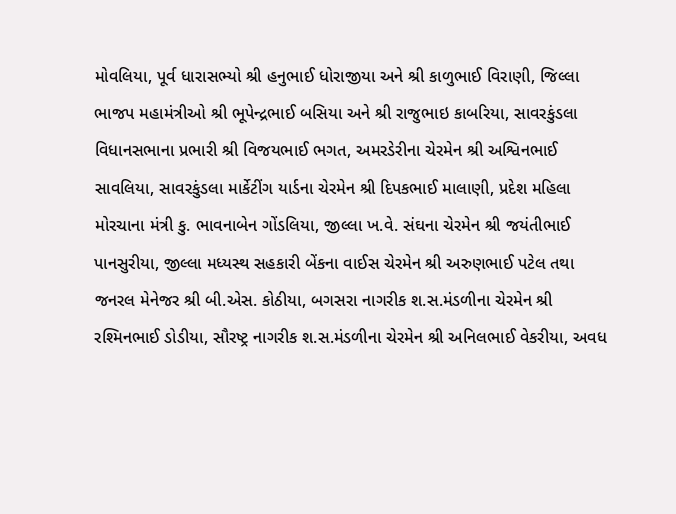મોવલિયા, પૂર્વ ધારાસભ્યો શ્રી હનુભાઈ ધોરાજીયા અને શ્રી કાળુભાઈ વિરાણી, જિલ્લા ભાજપ મહામંત્રીઓ શ્રી ભૂપેન્દ્રભાઈ બસિયા અને શ્રી રાજુભાઇ કાબરિયા, સાવરકુંડલા વિધાનસભાના પ્રભારી શ્રી વિજયભાઈ ભગત, અમરડેરીના ચેરમેન શ્રી અશ્વિનભાઈ સાવલિયા, સાવરકુંડલા માર્કેટીંગ યાર્ડના ચેરમેન શ્રી દિપકભાઈ માલાણી, પ્રદેશ મહિલા મોરચાના મંત્રી કુ. ભાવનાબેન ગોંડલિયા, જીલ્લા ખ.વે. સંઘના ચેરમેન શ્રી જયંતીભાઈ પાનસુરીયા, જીલ્લા મધ્યસ્થ સહકારી બેંકના વાઈસ ચેરમેન શ્રી અરુણભાઈ પટેલ તથા જનરલ મેનેજર શ્રી બી.એસ. કોઠીયા, બગસરા નાગરીક શ.સ.મંડળીના ચેરમેન શ્રી રશ્મિનભાઈ ડોડીયા, સૌરષ્ટ્ર નાગરીક શ.સ.મંડળીના ચેરમેન શ્રી અનિલભાઈ વેકરીયા, અવધ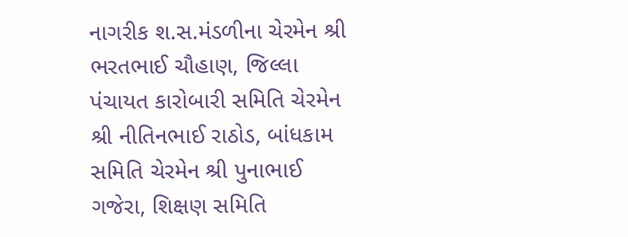નાગરીક શ.સ.મંડળીના ચેરમેન શ્રી ભરતભાઈ ચૌહાણ, જિલ્લા પંચાયત કારોબારી સમિતિ ચેરમેન શ્રી નીતિનભાઈ રાઠોડ, બાંધકામ સમિતિ ચેરમેન શ્રી પુનાભાઈ ગજેરા, શિક્ષણ સમિતિ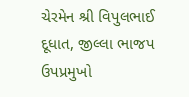ચેરમેન શ્રી વિપુલભાઈ દૂધાત, જીલ્લા ભાજપ ઉપપ્રમુખો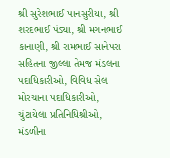શ્રી સુરેશભાઈ પાનસુરીયા, શ્રી શરદભાઈ પંડ્યા, શ્રી મગનભાઈ કાનાણી, શ્રી રામભાઈ સાનેપરા સહિતના જીલ્લા તેમજ મંડલના પદાધિકારીઓ, વિવિધ સેલ મોરચાના પદાધિકારીઓ, ચુંટાયેલા પ્રતિનિધિશ્રીઓ, મંડળીના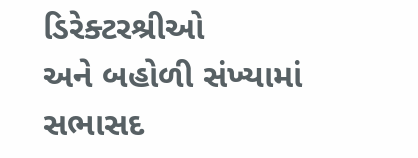ડિરેક્ટરશ્રીઓ
અને બહોળી સંખ્યામાં સભાસદ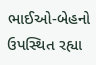ભાઈઓ-બેહનો ઉપસ્થિત રહ્યા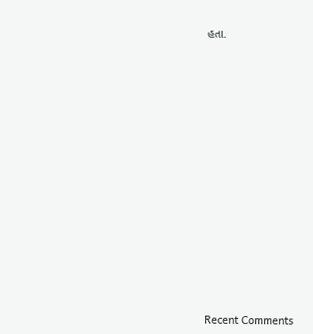હતા.



















Recent Comments